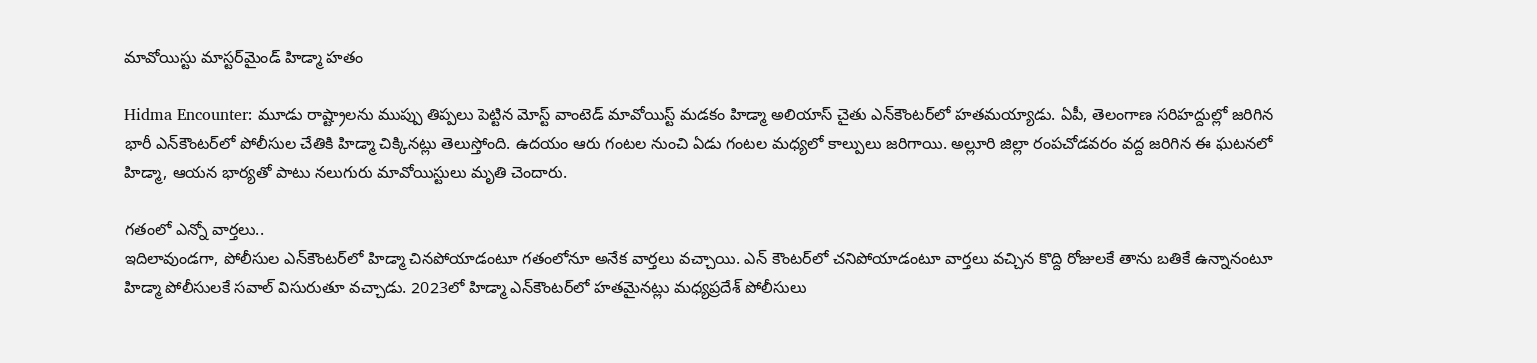మావోయిస్టు మాస్ట‌ర్‌మైండ్ హిడ్మా హ‌తం

Hidma Encounter: మూడు రాష్ట్రాలను ముప్పు తిప్పలు పెట్టిన మోస్ట్ వాంటెడ్ మావోయిస్ట్ మడకం హిడ్మా అలియాస్‌ చైతు ఎన్‌కౌంటర్‌లో హతమ‌య్యాడు. ఏపీ, తెలంగాణ స‌రిహ‌ద్దుల్లో జ‌రిగిన భారీ ఎన్‌కౌంట‌ర్‌లో పోలీసుల చేతికి హిడ్మా చిక్కిన‌ట్లు తెలుస్తోంది. ఉద‌యం ఆరు గంట‌ల నుంచి ఏడు గంట‌ల మ‌ధ్య‌లో కాల్పులు జ‌రిగాయి. అల్లూరి జిల్లా రంప‌చోడ‌వరం వ‌ద్ద జ‌రిగిన ఈ ఘ‌ట‌న‌లో హిడ్మా, ఆయ‌న భార్య‌తో పాటు న‌లుగురు మావోయిస్టులు మృతి చెందారు.

గ‌తంలో ఎన్నో వార్త‌లు..
ఇదిలావుండగా, పోలీసుల ఎన్‌కౌంటర్‌లో హిడ్మా చినపోయాడంటూ గతంలోనూ అనేక వార్తలు వచ్చాయి. ఎన్ కౌంటర్‌లో చనిపోయాడంటూ వార్తలు వచ్చిన కొద్ది రోజులకే తాను బతికే ఉన్నానంటూ హిడ్మా పోలీసులకే సవాల్ విసురుతూ వచ్చాడు. 2023లో హిడ్మా ఎన్‌కౌంటర్‌లో హతమైనట్లు మధ్యప్రదేశ్ పోలీసులు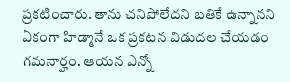ప్ర‌క‌టించారు. తాను చ‌నిపోలేద‌ని బ‌తికే ఉన్నాన‌ని ఏకంగా హిడ్మానే ఒక ప్ర‌క‌ట‌న విడుద‌ల చేయ‌డం గ‌మ‌నార్హం. ఆయ‌న ఎన్నో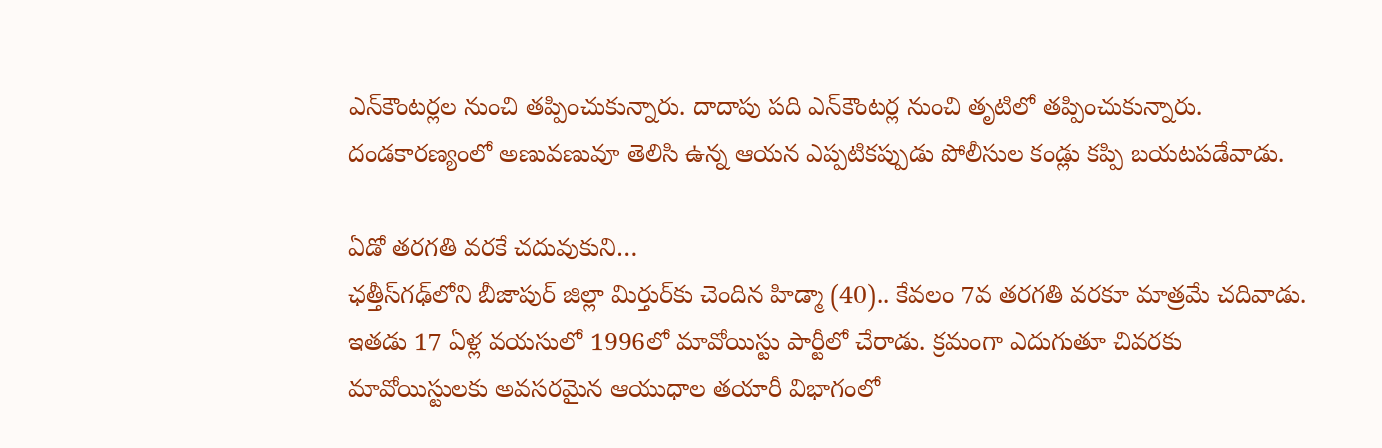ఎన్‌కౌంట‌ర్ల‌ల నుంచి త‌ప్పించుకున్నారు. దాదాపు ప‌ది ఎన్‌కౌంట‌ర్ల నుంచి తృటిలో త‌ప్పించుకున్నారు. దండ‌కార‌ణ్యంలో అణువ‌ణువూ తెలిసి ఉన్న ఆయ‌న ఎప్ప‌టిక‌ప్పుడు పోలీసుల కండ్లు క‌ప్పి బ‌య‌ట‌ప‌డేవాడు.

ఏడో త‌ర‌గ‌తి వ‌ర‌కే చ‌దువుకుని…
ఛత్తీస్‌గఢ్‌లోని బీజాపుర్‌ జిల్లా మిర్తుర్‌కు చెందిన హిడ్మా (40).. కేవలం 7వ తరగతి వరకూ మాత్రమే చదివాడు. ఇతడు 17 ఏళ్ల వయసులో 1996లో మావోయిస్టు పార్టీలో చేరాడు. క్రమంగా ఎదుగుతూ చివరకు మావోయిస్టులకు అవసరమైన ఆయుధాల తయారీ విభాగంలో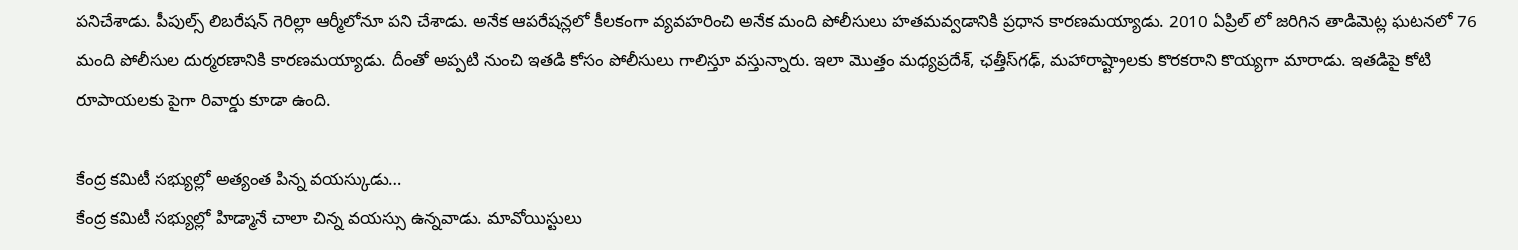పనిచేశాడు. పీపుల్స్ లిబరేషన్ గెరిల్లా ఆర్మీలోనూ పని చేశాడు. అనేక ఆపరేషన్లలో కీలకంగా వ్యవహరించి అనేక మంది పోలీసులు హతమవ్వడానికి ప్రధాన కారణమయ్యాడు. 2010 ఏప్రిల్ లో జరిగిన తాడిమెట్ల ఘటనలో 76 మంది పోలీసుల దుర్మరణానికి కారణమయ్యాడు. దీంతో అప్పటి నుంచి ఇతడి కోసం పోలీసులు గాలిస్తూ వస్తున్నారు. ఇలా మొత్తం మధ్యప్రదేశ్‌, ఛత్తీస్‌గఢ్‌, మహారాష్ట్రాలకు కొరకరాని కొయ్యగా మారాడు. ఇతడిపై కోటి రూపాయ‌ల‌కు పైగా రివార్డు కూడా ఉంది.

కేంద్ర క‌మిటీ స‌భ్యుల్లో అత్యంత పిన్న వ‌య‌స్కుడు…
కేంద్ర క‌మిటీ స‌భ్యుల్లో హిడ్మానే చాలా చిన్న వ‌య‌స్సు ఉన్న‌వాడు. మావోయిస్టులు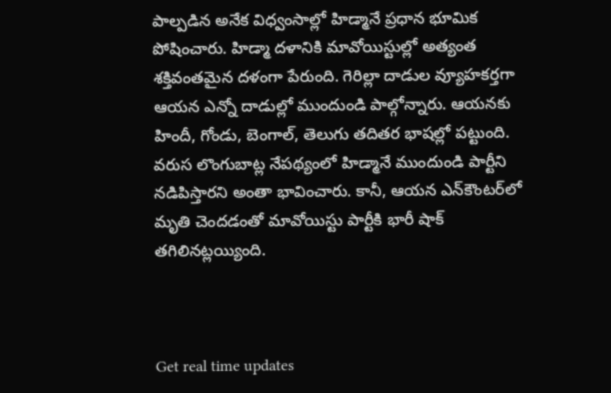పాల్పడిన అనేక విధ్వంసాల్లో హిడ్మానే ప్రధాన భూమిక పోషించారు. హిడ్మా ద‌ళానికి మావోయిస్టుల్లో అత్యంత శ‌క్తివంత‌మైన ద‌ళంగా పేరుంది. గెరిల్లా దాడుల వ్యూహ‌క‌ర్త‌గా ఆయ‌న ఎన్నో దాడుల్లో ముందుండి పాల్గోన్నారు. ఆయ‌న‌కు హిందీ, గోండు, బెంగాల్, తెలుగు త‌దిత‌ర భాషల్లో ప‌ట్టుంది. వ‌రుస లొంగుబాట్ల నేప‌థ్యంలో హిడ్మానే ముందుండి పార్టీని న‌డిపిస్తార‌ని అంతా భావించారు. కానీ, ఆయ‌న ఎన్‌కౌంట‌ర్‌లో మృతి చెంద‌డంతో మావోయిస్టు పార్టీకి భారీ షాక్ త‌గిలిన‌ట్ల‌య్యింది.



Get real time updates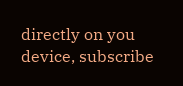directly on you device, subscribe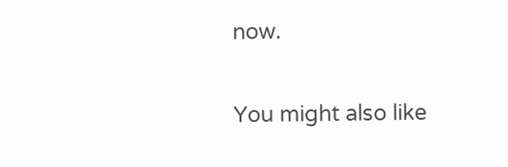now.

You might also like